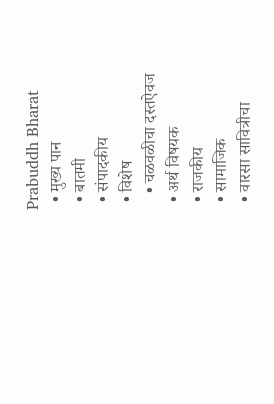Prabuddh Bharat
  • मुख्य पान
  • बातमी
  • संपादकीय
  • विशेष
    • चळवळीचा दस्तऐवज
  • अर्थ विषयक
  • राजकीय
  • सामाजिक
  • वारसा सावित्रीचा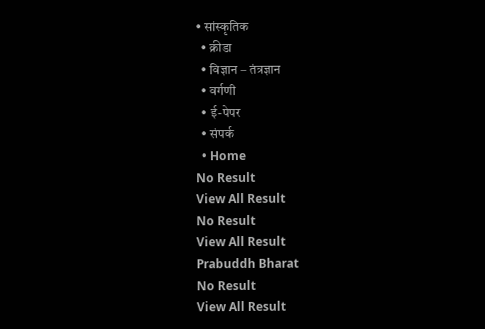• सांस्कृतिक
  • क्रीडा
  • विज्ञान – तंत्रज्ञान
  • वर्गणी
  • ई-पेपर
  • संपर्क
  • Home
No Result
View All Result
No Result
View All Result
Prabuddh Bharat
No Result
View All Result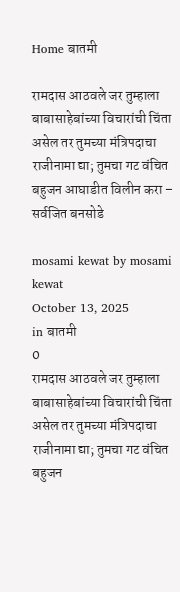Home बातमी

रामदास आठवले जर तुम्हाला बाबासाहेबांच्या विचारांची चिंता असेल तर तुमच्या मंत्रिपदाचा राजीनामा द्या; तुमचा गट वंचित बहुजन आघाडीत विलीन करा – सर्वजित बनसोडे

mosami kewat by mosami kewat
October 13, 2025
in बातमी
0
रामदास आठवले जर तुम्हाला बाबासाहेबांच्या विचारांची चिंता असेल तर तुमच्या मंत्रिपदाचा राजीनामा द्या; तुमचा गट वंचित बहुजन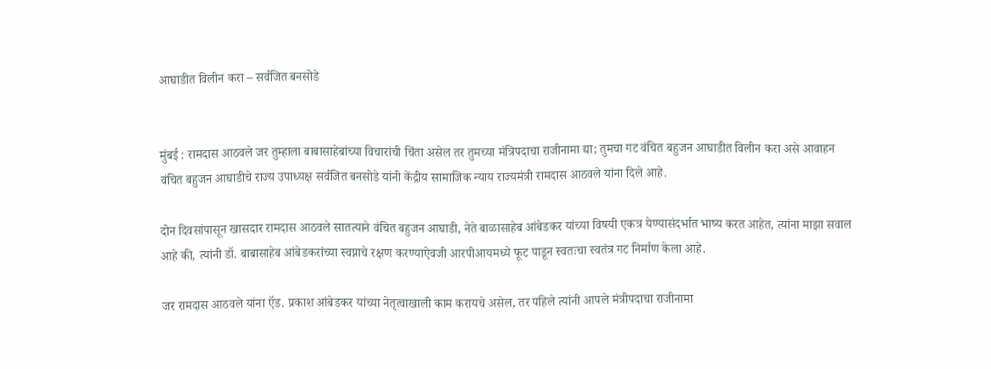आघाडीत विलीन करा – सर्वजित बनसोडे


मुंबई : रामदास आठवले जर तुम्हाला बाबासाहेबांच्या विचारांची चिंता असेल तर तुमच्या मंत्रिपदाचा राजीनामा द्या; तुमचा गट वंचित बहुजन आघाडीत विलीन करा असे आवाहन वंचित बहुजन आघाडीचे राज्य उपाध्यक्ष सर्वजित बनसोडे यांनी केंद्रीय सामाजिक न्याय राज्यमंत्री रामदास आठवले यांना दिले आहे.

दोन दिवसांपासून खासदार रामदास आठवले सातत्याने वंचित बहुजन आघाडी, नेते बाळासाहेब आंबेडकर यांच्या विषयी एकत्र येण्यासंदर्भात भाष्य करत आहेत, त्यांना माझा सवाल आहे की, त्यांनी डॉ. बाबासाहेब आंबेडकरांच्या स्वप्नाचे रक्षण करण्याऐवजी आरपीआयमध्ये फूट पाडून स्वतःचा स्वतंत्र गट निर्माण केला आहे.

जर रामदास आठवले यांना ऍड. प्रकाश आंबेडकर यांच्या नेतृत्वाखाली काम करायचे असेल, तर पहिले त्यांनी आपले मंत्रीपदाचा राजीनामा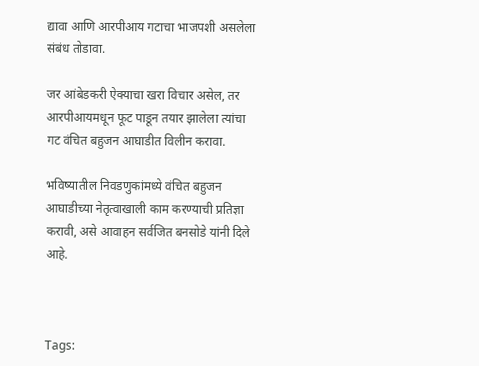द्यावा आणि आरपीआय गटाचा भाजपशी असलेला संबंध तोडावा.

जर आंबेडकरी ऐक्याचा खरा विचार असेल, तर आरपीआयमधून फूट पाडून तयार झालेला त्यांचा गट वंचित बहुजन आघाडीत विलीन करावा.

भविष्यातील निवडणुकांमध्ये वंचित बहुजन आघाडीच्या नेतृत्वाखाली काम करण्याची प्रतिज्ञा करावी, असे आवाहन सर्वजित बनसोडे यांनी दिले आहे.



Tags: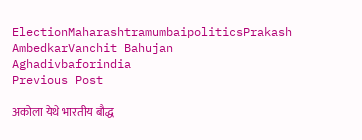ElectionMaharashtramumbaipoliticsPrakash AmbedkarVanchit Bahujan Aghadivbaforindia
Previous Post

अकोला येथे भारतीय बौद्ध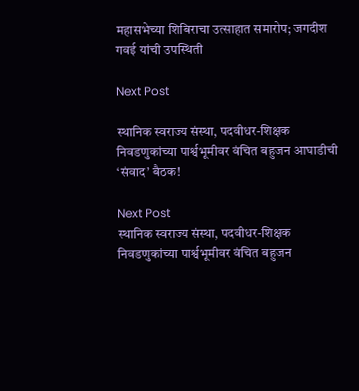महासभेच्या शिबिराचा उत्साहात समारोप; जगदीश गवई यांची उपस्थिती

Next Post

स्थानिक स्वराज्य संस्था, पदवीधर-शिक्षक निवडणुकांच्या पार्श्वभूमीवर वंचित बहुजन आघाडीची ‘संवाद’ बैठक!

Next Post
स्थानिक स्वराज्य संस्था, पदवीधर-शिक्षक निवडणुकांच्या पार्श्वभूमीवर वंचित बहुजन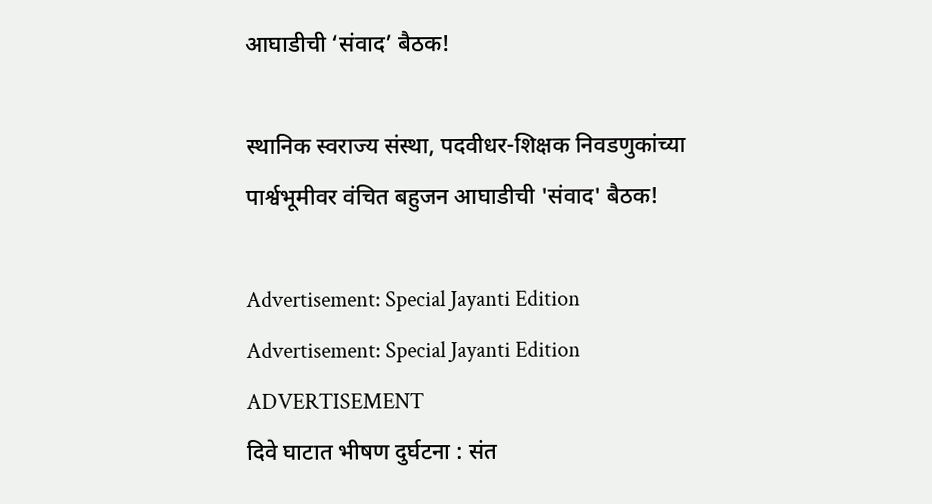आघाडीची ‘संवाद’ बैठक!

स्थानिक स्वराज्य संस्था, पदवीधर-शिक्षक निवडणुकांच्या पार्श्वभूमीवर वंचित बहुजन आघाडीची 'संवाद' बैठक!

Advertisement: Special Jayanti Edition Advertisement: Special Jayanti Edition
ADVERTISEMENT
दिवे घाटात भीषण दुर्घटना : संत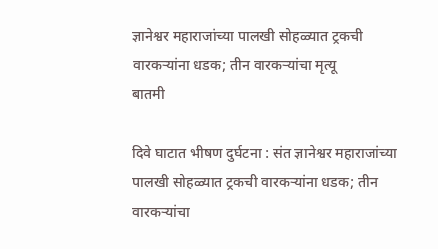ज्ञानेश्वर महाराजांच्या पालखी सोहळ्यात ट्रकची वारकऱ्यांना धडक; तीन वारकऱ्यांचा मृत्यू
बातमी

दिवे घाटात भीषण दुर्घटना : संत ज्ञानेश्वर महाराजांच्या पालखी सोहळ्यात ट्रकची वारकऱ्यांना धडक; तीन वारकऱ्यांचा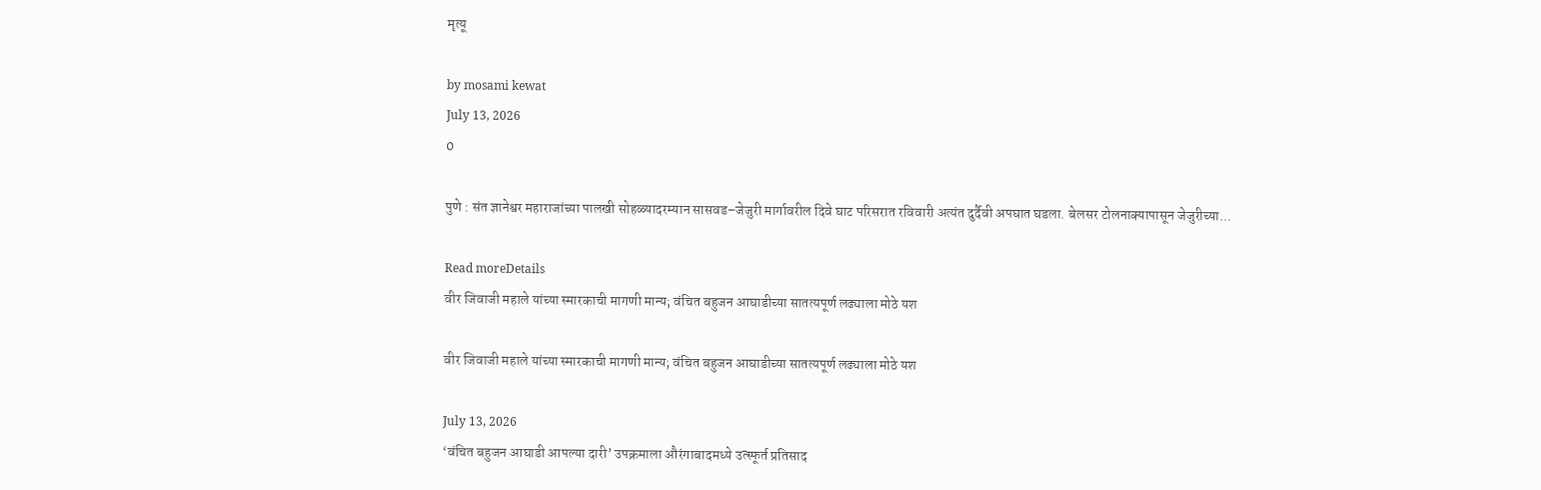मृत्यू

by mosami kewat
July 13, 2026
0

पुणे : संत ज्ञानेश्वर महाराजांच्या पालखी सोहळ्यादरम्यान सासवड–जेजुरी मार्गावरील दिवे घाट परिसरात रविवारी अत्यंत दुर्दैवी अपघात घडला. बेलसर टोलनाक्यापासून जेजुरीच्या...

Read moreDetails
वीर जिवाजी महाले यांच्या स्मारकाची मागणी मान्य; वंचित बहुजन आघाडीच्या सातत्यपूर्ण लढ्याला मोठे यश

वीर जिवाजी महाले यांच्या स्मारकाची मागणी मान्य; वंचित बहुजन आघाडीच्या सातत्यपूर्ण लढ्याला मोठे यश

July 13, 2026
‘वंचित बहुजन आघाडी आपल्या दारी’ उपक्रमाला औरंगाबादमध्ये उत्स्फूर्त प्रतिसाद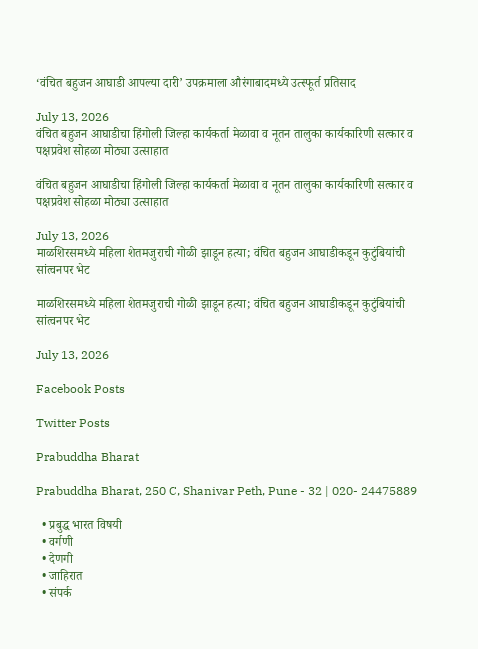‘वंचित बहुजन आघाडी आपल्या दारी’ उपक्रमाला औरंगाबादमध्ये उत्स्फूर्त प्रतिसाद

July 13, 2026
वंचित बहुजन आघाडीचा हिंगोली जिल्हा कार्यकर्ता मेळावा व नूतन तालुका कार्यकारिणी सत्कार व पक्षप्रवेश सोहळा मोठ्या उत्साहात

वंचित बहुजन आघाडीचा हिंगोली जिल्हा कार्यकर्ता मेळावा व नूतन तालुका कार्यकारिणी सत्कार व पक्षप्रवेश सोहळा मोठ्या उत्साहात

July 13, 2026
माळशिरसमध्ये महिला शेतमजुराची गोळी झाडून हत्या; वंचित बहुजन आघाडीकडून कुटुंबियांची सांत्वनपर भेट

माळशिरसमध्ये महिला शेतमजुराची गोळी झाडून हत्या; वंचित बहुजन आघाडीकडून कुटुंबियांची सांत्वनपर भेट

July 13, 2026

Facebook Posts

Twitter Posts

Prabuddha Bharat

Prabuddha Bharat, 250 C, Shanivar Peth, Pune - 32 | 020- 24475889

  • प्रबुद्ध भारत विषयी
  • वर्गणी
  • देणगी
  • जाहिरात
  • संपर्क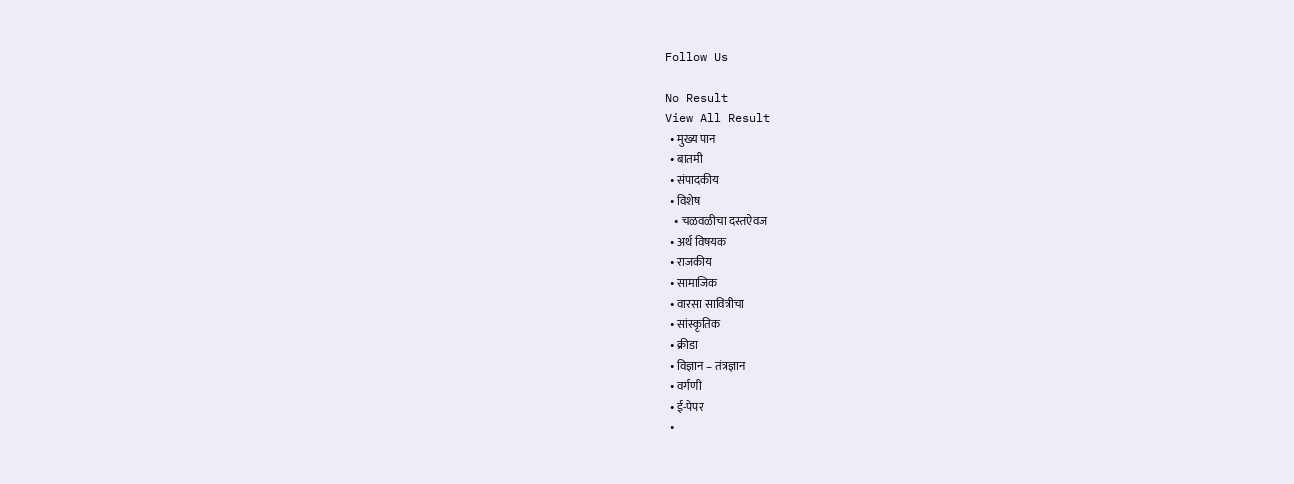Follow Us

No Result
View All Result
  • मुख्य पान
  • बातमी
  • संपादकीय
  • विशेष
    • चळवळीचा दस्तऐवज
  • अर्थ विषयक
  • राजकीय
  • सामाजिक
  • वारसा सावित्रीचा
  • सांस्कृतिक
  • क्रीडा
  • विज्ञान – तंत्रज्ञान
  • वर्गणी
  • ई-पेपर
  •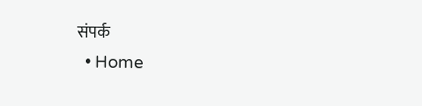संपर्क
  • Home